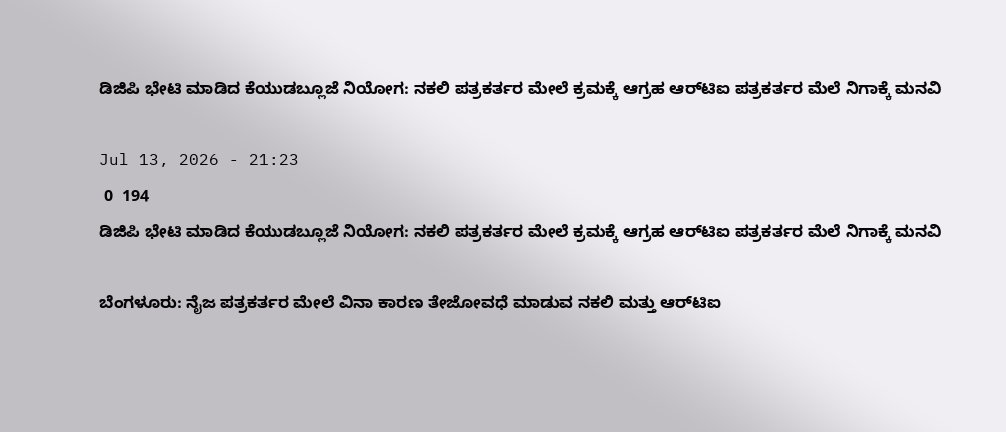ಡಿಜಿಪಿ ಭೇಟಿ ಮಾಡಿದ ಕೆಯುಡಬ್ಲೂಜೆ ನಿಯೋಗ: ನಕಲಿ ಪತ್ರಕರ್ತರ ಮೇಲೆ ಕ್ರಮಕ್ಕೆ ಆಗ್ರಹ ಆರ್‌ಟಿಐ ಪತ್ರಕರ್ತರ ಮೆಲೆ ನಿಗಾಕ್ಕೆ ಮನವಿ

Jul 13, 2026 - 21:23
 0  194
ಡಿಜಿಪಿ ಭೇಟಿ ಮಾಡಿದ ಕೆಯುಡಬ್ಲೂಜೆ ನಿಯೋಗ: ನಕಲಿ ಪತ್ರಕರ್ತರ ಮೇಲೆ ಕ್ರಮಕ್ಕೆ ಆಗ್ರಹ ಆರ್‌ಟಿಐ ಪತ್ರಕರ್ತರ ಮೆಲೆ ನಿಗಾಕ್ಕೆ ಮನವಿ

ಬೆಂಗಳೂರು: ನೈಜ ಪತ್ರಕರ್ತರ ಮೇಲೆ ವಿನಾ ಕಾರಣ ತೇಜೋವಧೆ ಮಾಡುವ ನಕಲಿ ಮತ್ತು ಆರ್‌ಟಿಐ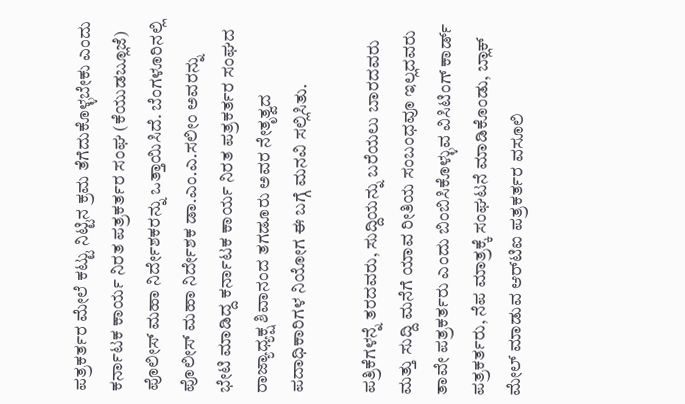ಪತ್ರಕರ್ತರ ಮೇಲೆ ಕಟ್ಟು ನಿಟ್ಟಿನ ಕ್ರಮ ತೆಗೆದುಕೊಳ್ಳಬೇಕು ಎಂದು ಕರ್ನಾಟಕ ಕಾರ್ಯ ನಿರತ ಪತ್ರಕರ್ತರ ಸಂಘ (ಕೆಯುಡಬ್ಲೂಜೆ) ಪೊಲೀಸ್ ಮಹಾ ನಿರ್ದೇಶಕರನ್ನು ಒತ್ತಾಯಿಸಿದೆ. ಬೆಂಗಳೂರಿನಲ್ಲಿ ಪೊಲೀಸ್ ಮಹಾ ನಿರ್ದೇಶಕ ಡಾ.ಎಂ.ಎ.ಸಲೀಂ ಅವರನ್ನು ಭೇಟಿ ಮಾಡಿದ್ದ ಕರ್ನಾಟಕ ಕಾರ್ಯ ನಿರತ ಪತ್ರಕರ್ತರ ಸಂಘದ ರಾಜ್ಯಾಧ್ಯಕ್ಷ ಶಿವಾನಂದ ತಗಡೂರು ಅವರ ನೇತೃತ್ವದ ಪದಾಧಿಕಾರಿಗಳ ನಿಯೋಗ ಈ ಬಗ್ಗೆ ಮನವಿ ಸಲ್ಲಿಸಿತು.

ಪತ್ರಿಕೆಗಳನ್ನೆ ತರದವರು, ಸುದ್ದಿಯನ್ನು ಬರೆಯಲು ಬಾರದವರು ಮತ್ತು ಸುದ್ದಿ ಮನೆಗೆ ಯಾವ ರೀತಿಯ ಸಂಬಂಧವೂ ಇಲ್ಲದವರು ತಾವೇ ಪತ್ರಕರ್ತರು ಎಂದು ಬಿಂಬಿಸಿಕೊಳ್ಳುವ ವಿಸಿಟಿಂಗ್ ಕಾರ್ಡ್ ಪತ್ರಕರ್ತರು, ನೆಪ ಮಾತ್ರಕ್ಕೆ ಸಂಘಟನೆ ಮಾಡಿಕೊಂಡು, ಬ್ಲಾಕ್ ಮೇಲ್ ಮಾಡುವ ಆರ್‌ಟಿಐ ಪತ್ರಕರ್ತರ ವಸೂಲಿ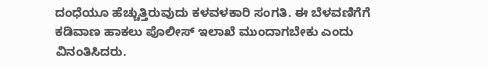ದಂಧೆಯೂ ಹೆಚ್ಚುತ್ತಿರುವುದು ಕಳವಳಕಾರಿ ಸಂಗತಿ. ಈ ಬೆಳವಣಿಗೆಗೆ ಕಡಿವಾಣ ಹಾಕಲು ಪೊಲೀಸ್ ಇಲಾಖೆ ಮುಂದಾಗಬೇಕು ಎಂದು ವಿನಂತಿಸಿದರು.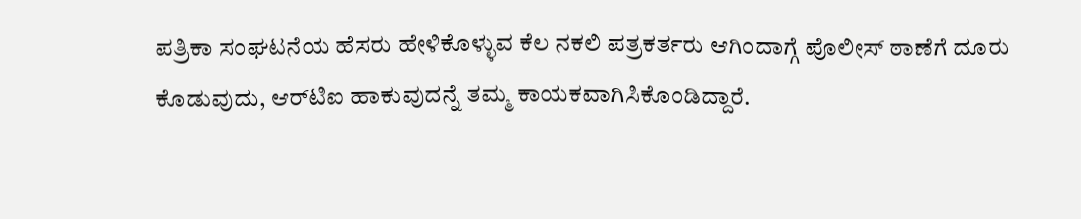ಪತ್ರಿಕಾ ಸಂಘಟನೆಯ ಹೆಸರು ಹೇಳಿಕೊಳ್ಳುವ ಕೆಲ ನಕಲಿ ಪತ್ರಕರ್ತರು ಆಗಿಂದಾಗ್ಗೆ ಪೊಲೀಸ್ ಠಾಣೆಗೆ ದೂರು ಕೊಡುವುದು, ಆರ್‌ಟಿಐ ಹಾಕುವುದನ್ನೆ ತಮ್ಮ ಕಾಯಕವಾಗಿಸಿಕೊಂಡಿದ್ದಾರೆ.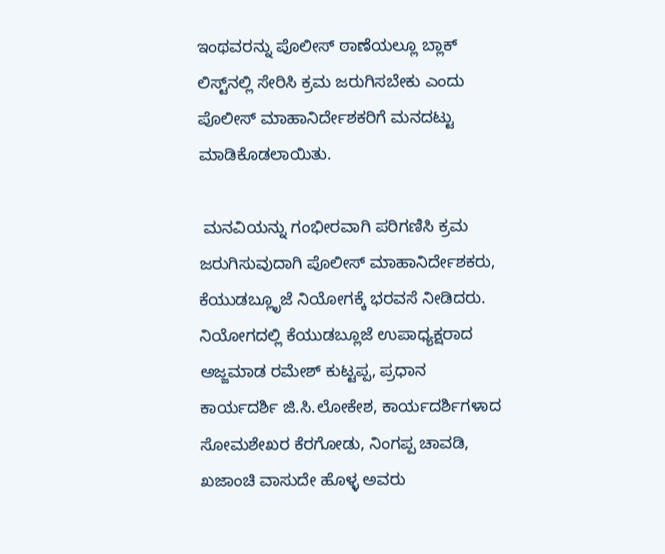ಇಂಥವರನ್ನು ಪೊಲೀಸ್ ಠಾಣೆಯಲ್ಲೂ ಬ್ಲಾಕ್ ಲಿಸ್ಟ್‌ನಲ್ಲಿ ಸೇರಿಸಿ ಕ್ರಮ ಜರುಗಿಸಬೇಕು ಎಂದು ಪೊಲೀಸ್ ಮಾಹಾನಿರ್ದೇಶಕರಿಗೆ ಮನದಟ್ಟು ಮಾಡಿಕೊಡಲಾಯಿತು.

 ಮನವಿಯನ್ನು ಗಂಭೀರವಾಗಿ ಪರಿಗಣಿಸಿ ಕ್ರಮ ಜರುಗಿಸುವುದಾಗಿ ಪೊಲೀಸ್ ಮಾಹಾನಿರ್ದೇಶಕರು, ಕೆಯುಡಬ್ಲೂೃಜೆ ನಿಯೋಗಕ್ಕೆ ಭರವಸೆ ನೀಡಿದರು. ನಿಯೋಗದಲ್ಲಿ ಕೆಯುಡಬ್ಲೂಜೆ ಉಪಾಧ್ಯಕ್ಷರಾದ ಅಜ್ಜಮಾಡ ರಮೇಶ್ ಕುಟ್ಟಪ್ಪ, ಪ್ರಧಾನ ಕಾರ್ಯದರ್ಶಿ ಜಿ.ಸಿ.ಲೋಕೇಶ, ಕಾರ್ಯದರ್ಶಿಗಳಾದ ಸೋಮಶೇಖರ ಕೆರಗೋಡು, ನಿಂಗಪ್ಪ ಚಾವಡಿ, ಖಜಾಂಚಿ ವಾಸುದೇ ಹೊಳ್ಳ ಅವರು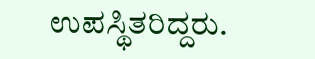ಉಪಸ್ಥಿತರಿದ್ದರು.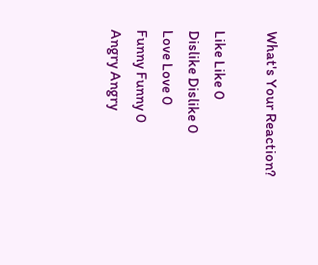What's Your Reaction?

Like Like 0
Dislike Dislike 0
Love Love 0
Funny Funny 0
Angry Angry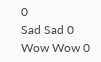0
Sad Sad 0
Wow Wow 0